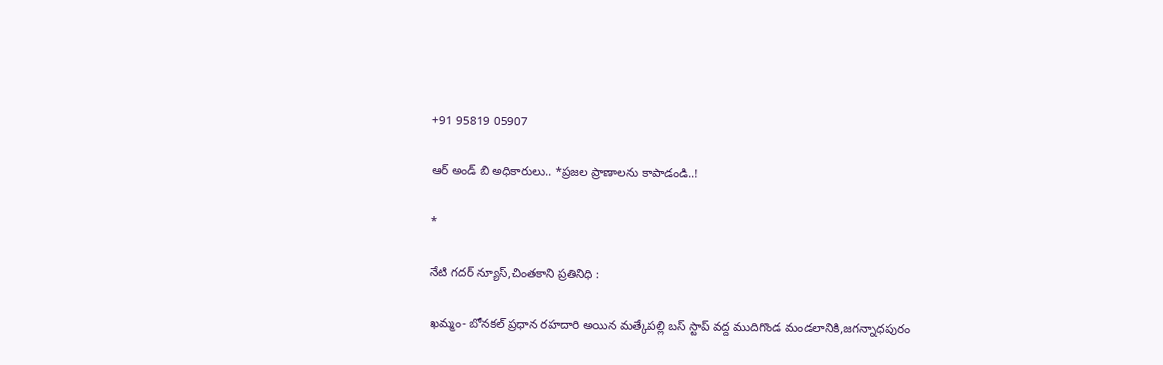+91 95819 05907

ఆర్ అండ్ బి అధికారులు.. *ప్రజల ప్రాణాలను కాపాడండి..!

*

నేటి గదర్ న్యూస్,చింతకాని ప్రతినిధి :

ఖమ్మం- బోనకల్ ప్రధాన రహదారి అయిన మత్కేపల్లి బస్ స్టాప్ వద్ద ముదిగొండ మండలానికి,జగన్నాధపురం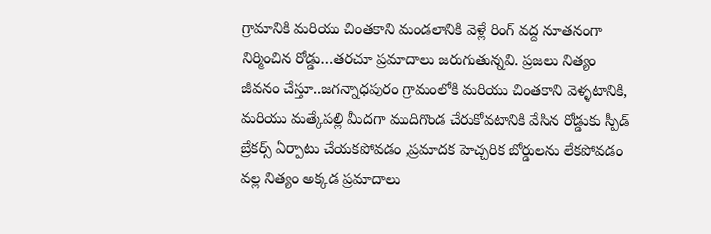గ్రామానికి మరియు చింతకాని మండలానికి వెళ్లే రింగ్ వద్ద నూతనంగా నిర్మించిన రోడ్డు…తరచూ ప్రమాదాలు జరుగుతున్నవి. ప్రజలు నిత్యం జీవనం చేస్తూ..జగన్నాధపురం గ్రామంలోకి మరియు చింతకాని వెళ్ళటానికి, మరియు మత్కేపల్లి మీదగా ముదిగొండ చేరుకోవటానికి వేసిన రోడ్డుకు స్పీడ్ బ్రేకర్స్ ఏర్పాటు చేయకపోవడం ,ప్రమాదక హెచ్చరిక బోర్డులను లేకపోవడం వల్ల నిత్యం అక్కడ ప్రమాదాలు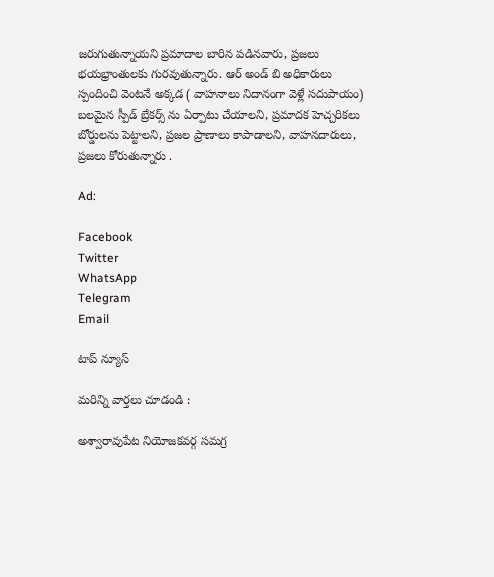జరుగుతున్నాయని ప్రమాదాల బారిన పడినవారు, ప్రజలు భయభ్రాంతులకు గురవుతున్నారు. ఆర్ అండ్ బి అధికారులు స్పందించి వెంటనే అక్కడ ( వాహనాలు నిదానంగా వెళ్లే సదుపాయం) బలమైన స్పీడ్ బ్రేకర్స్ ను ఏర్పాటు చేయాలని, ప్రమాదక హెచ్చరికలు బోర్డులను పెట్టాలని, ప్రజల ప్రాణాలు కాపాడాలని, వాహనదారులు, ప్రజలు కోరుతున్నారు .

Ad:

Facebook
Twitter
WhatsApp
Telegram
Email

టాప్ న్యూస్

మరిన్ని వార్తలు చూడండి :

అశ్వారావుపేట నియోజకవర్గ సమగ్ర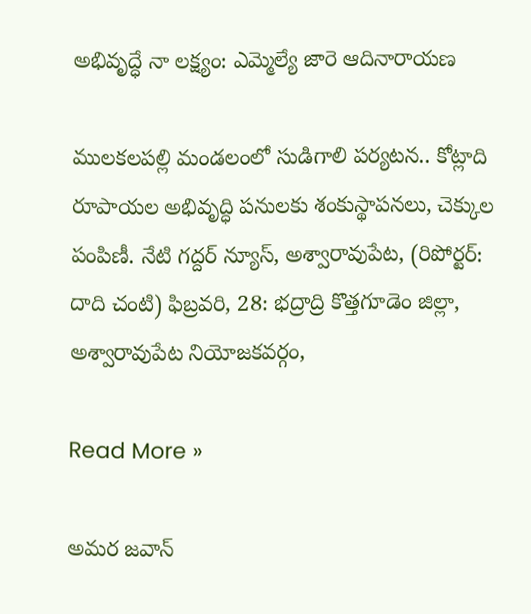అభివృద్ధే నా లక్ష్యం: ఎమ్మెల్యే జారె ఆదినారాయణ

ములకలపల్లి మండలంలో సుడిగాలి పర్యటన.. కోట్లాది రూపాయల అభివృద్ధి పనులకు శంకుస్థాపనలు, చెక్కుల పంపిణీ. నేటి గద్దర్ న్యూస్, అశ్వారావుపేట, (రిపోర్టర్: దాది చంటి) ఫిబ్రవరి, 28: భద్రాద్రి కొత్తగూడెం జిల్లా, అశ్వారావుపేట నియోజకవర్గం,

Read More »

అమర జవాన్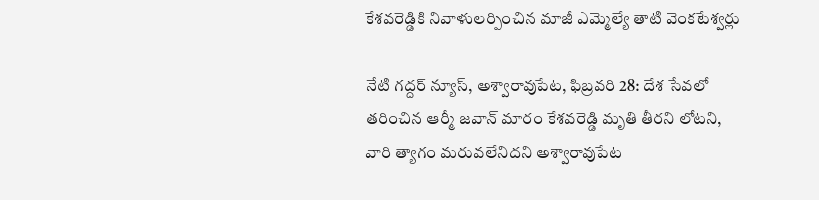కేశవరెడ్డికి నివాళులర్పించిన మాజీ ఎమ్మెల్యే తాటి వెంకటేశ్వర్లు

నేటి గద్దర్ న్యూస్, అశ్వారావుపేట, ఫిబ్రవరి 28: దేశ సేవలో తరించిన ఆర్మీ జవాన్ మారం కేశవరెడ్డి మృతి తీరని లోటని, వారి త్యాగం మరువలేనిదని అశ్వారావుపేట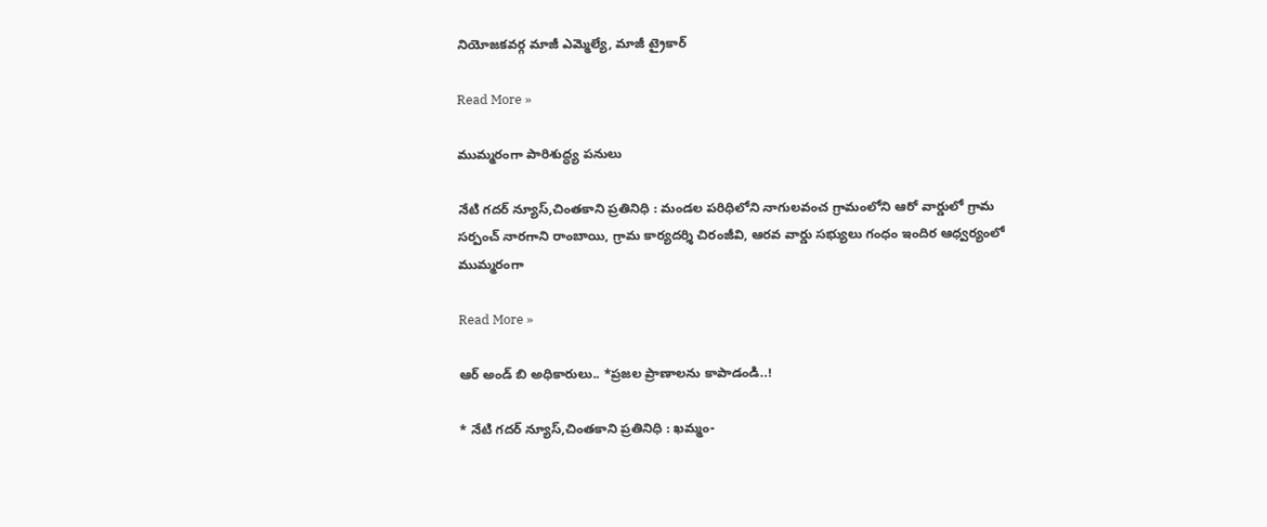నియోజకవర్గ మాజీ ఎమ్మెల్యే, మాజీ ట్రైకార్

Read More »

ముమ్మరంగా పారిశుద్ధ్య పనులు

నేటి గదర్ న్యూస్,చింతకాని ప్రతినిధి : మండల పరిధిలోని నాగులవంచ గ్రామంలోని ఆరో వార్డులో గ్రామ సర్పంచ్ నారగాని రాంబాయి, గ్రామ కార్యదర్శి చిరంజీవి, ఆరవ వార్డు సభ్యులు గంధం ఇందిర ఆధ్వర్యంలో ముమ్మరంగా

Read More »

ఆర్ అండ్ బి అధికారులు.. *ప్రజల ప్రాణాలను కాపాడండి..!

* నేటి గదర్ న్యూస్,చింతకాని ప్రతినిధి : ఖమ్మం-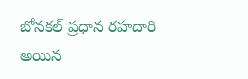బోనకల్ ప్రధాన రహదారి అయిన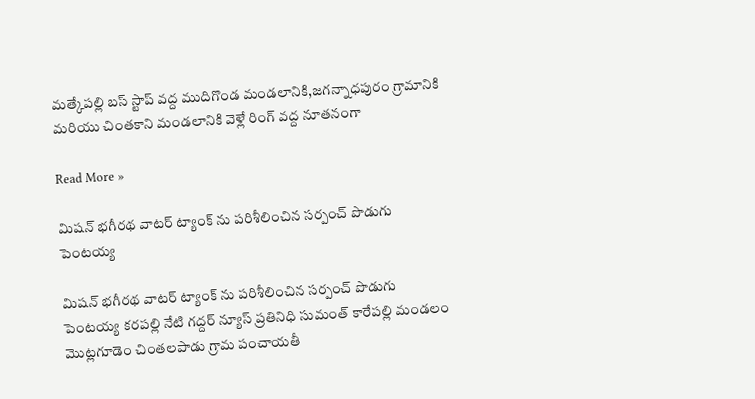మత్కేపల్లి బస్ స్టాప్ వద్ద ముదిగొండ మండలానికి,జగన్నాధపురం గ్రామానికి మరియు చింతకాని మండలానికి వెళ్లే రింగ్ వద్ద నూతనంగా

Read More »

మిషన్ భగీరథ వాటర్ ట్యాంక్ ను పరిశీలించిన సర్పంచ్ పొడుగు పెంటయ్య

మిషన్ భగీరథ వాటర్ ట్యాంక్ ను పరిశీలించిన సర్పంచ్ పొడుగు పెంటయ్య కరపల్లి నేటి గద్దర్ న్యూస్ ప్రతినిధి సుమంత్ కారేపల్లి మండలం మొట్లగూడెం చింతలపాడు గ్రామ పంచాయతీ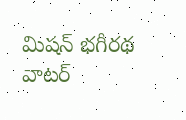మిషన్ భగీరథ వాటర్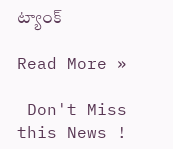ట్యాంక్

Read More »

 Don't Miss this News !